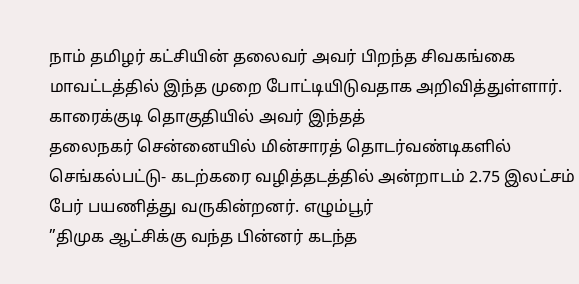நாம் தமிழர் கட்சியின் தலைவர் அவர் பிறந்த சிவகங்கை மாவட்டத்தில் இந்த முறை போட்டியிடுவதாக அறிவித்துள்ளார். காரைக்குடி தொகுதியில் அவர் இந்தத்
தலைநகர் சென்னையில் மின்சாரத் தொடர்வண்டிகளில் செங்கல்பட்டு- கடற்கரை வழித்தடத்தில் அன்றாடம் 2.75 இலட்சம் பேர் பயணித்து வருகின்றனர். எழும்பூர்
”திமுக ஆட்சிக்கு வந்த பின்னர் கடந்த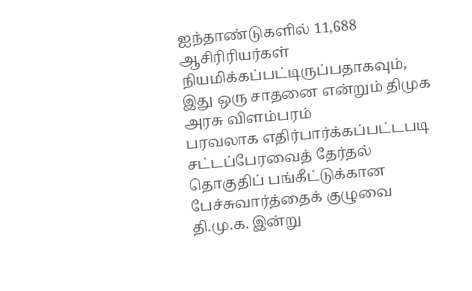ஐந்தாண்டுகளில் 11,688 ஆசிரிரியர்கள் நியமிக்கப்பட்டிருப்பதாகவும், இது ஒரு சாதனை என்றும் திமுக அரசு விளம்பரம்
பரவலாக எதிர்பார்க்கப்பட்டபடி சட்டப்பேரவைத் தேர்தல் தொகுதிப் பங்கீட்டுக்கான பேச்சுவார்த்தைக் குழுவை தி.மு.க. இன்று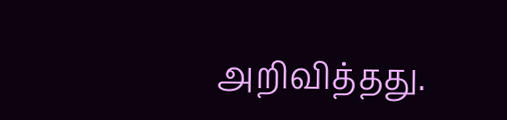அறிவித்தது.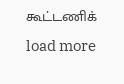கூட்டணிக்
load more